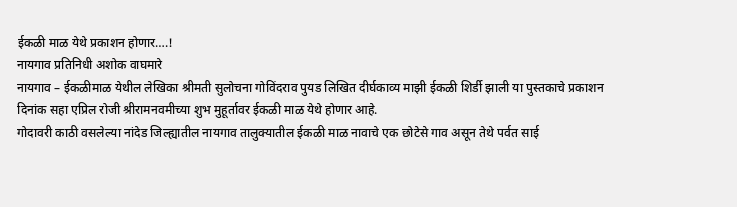ईकळी माळ येथे प्रकाशन होणार….!
नायगाव प्रतिनिधी अशोक वाघमारे
नायगाव – ईकळीमाळ येथील लेखिका श्रीमती सुलोचना गोविंदराव पुयड लिखित दीर्घकाव्य माझी ईकळी शिर्डी झाली या पुस्तकाचे प्रकाशन दिनांक सहा एप्रिल रोजी श्रीरामनवमीच्या शुभ मुहूर्तावर ईकळी माळ येथे होणार आहे.
गोदावरी काठी वसलेल्या नांदेड जिल्ह्यातील नायगाव तालुक्यातील ईकळी माळ नावाचे एक छोटेसे गाव असून तेथे पर्वत साई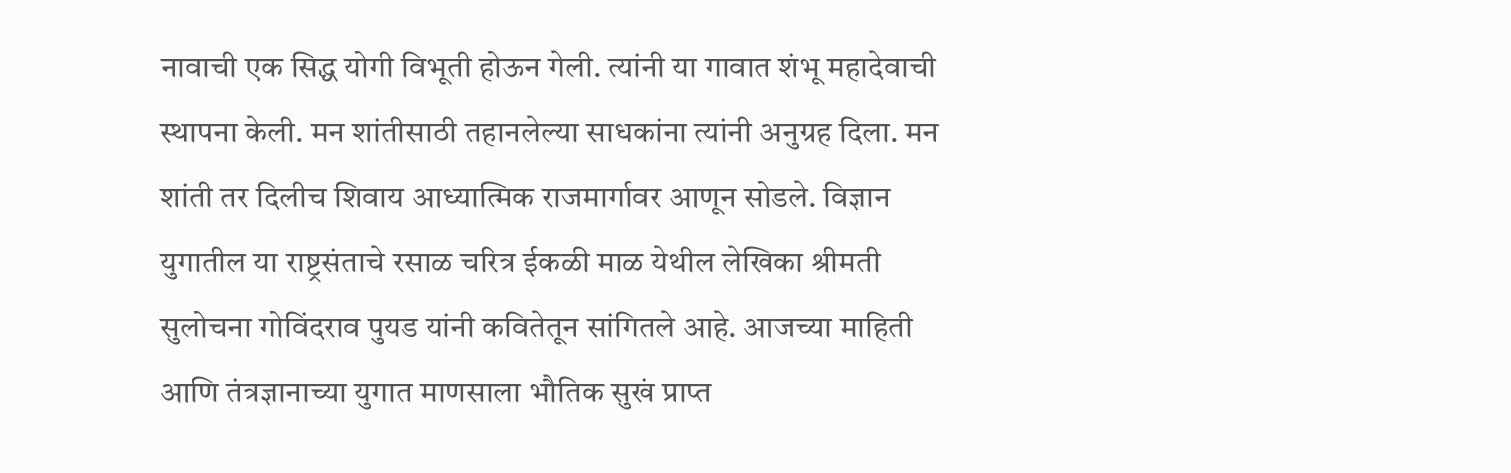नावाची एक सिद्ध योगी विभूती होऊन गेली. त्यांनी या गावात शंभू महादेवाची स्थापना केली. मन शांतीसाठी तहानलेल्या साधकांना त्यांनी अनुग्रह दिला. मन शांती तर दिलीच शिवाय आध्यात्मिक राजमार्गावर आणून सोडले. विज्ञान युगातील या राष्ट्रसंताचे रसाळ चरित्र ईकळी माळ येथील लेखिका श्रीमती सुलोचना गोविंदराव पुयड यांनी कवितेतून सांगितले आहे. आजच्या माहिती आणि तंत्रज्ञानाच्या युगात माणसाला भौतिक सुखं प्राप्त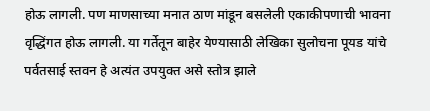होऊ लागली. पण माणसाच्या मनात ठाण मांडून बसलेली एकाकीपणाची भावना वृद्धिंगत होऊ लागली. या गर्तेतून बाहेर येण्यासाठी लेखिका सुलोचना पूयड यांचे पर्वतसाई स्तवन हे अत्यंत उपयुक्त असे स्तोत्र झाले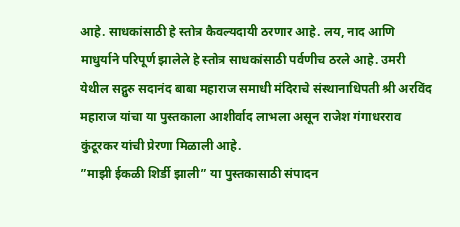आहे. साधकांसाठी हे स्तोत्र कैवल्यदायी ठरणार आहे. लय, नाद आणि माधुर्याने परिपूर्ण झालेले हे स्तोत्र साधकांसाठी पर्वणीच ठरले आहे. उमरी येथील सद्गुरु सदानंद बाबा महाराज समाधी मंदिराचे संस्थानाधिपती श्री अरविंद महाराज यांचा या पुस्तकाला आशीर्वाद लाभला असून राजेश गंगाधरराव कुंटूरकर यांची प्रेरणा मिळाली आहे.
”माझी ईकळी शिर्डी झाली” या पुस्तकासाठी संपादन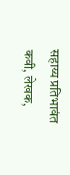सहाय्य प्रतिभावंत कवी, लेखक,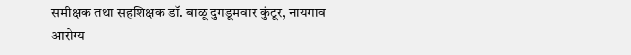समीक्षक तथा सहशिक्षक डॉ. बाळू दुगडूमवार कुंटूर, नायगाव आरोग्य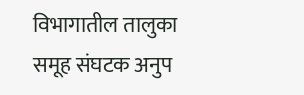विभागातील तालुका समूह संघटक अनुप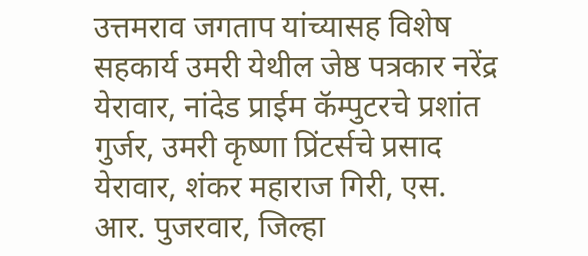उत्तमराव जगताप यांच्यासह विशेष सहकार्य उमरी येथील जेष्ठ पत्रकार नरेंद्र येरावार, नांदेड प्राईम कॅम्पुटरचे प्रशांत गुर्जर, उमरी कृष्णा प्रिंटर्सचे प्रसाद येरावार, शंकर महाराज गिरी, एस. आर. पुजरवार, जिल्हा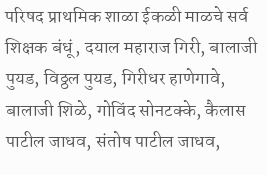परिषद प्राथमिक शाळा ईकळी माळचे सर्व शिक्षक बंधूं, दयाल महाराज गिरी, बालाजी पुयड, विठ्ठल पुयड, गिरीधर हाणेगावे, बालाजी शिळे, गोविंद सोनटक्के, कैलास पाटील जाधव, संतोष पाटील जाधव,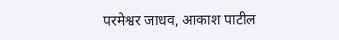परमेश्वर जाधव, आकाश पाटील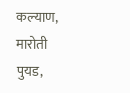कल्याण, मारोती पुयड,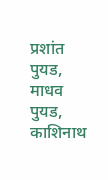प्रशांत पुयड, माधव पुयड, काशिनाथ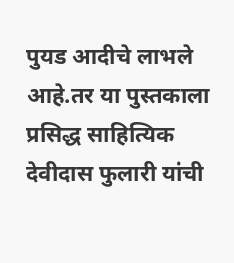पुयड आदीचे लाभले आहे.तर या पुस्तकाला प्रसिद्ध साहित्यिक देवीदास फुलारी यांची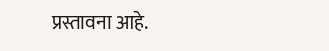प्रस्तावना आहे.